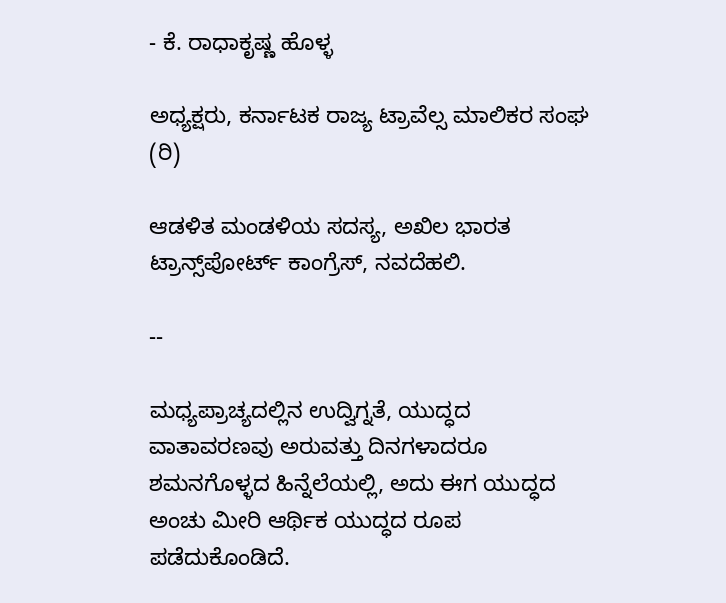- ಕೆ. ರಾಧಾಕೃಷ್ಣ ಹೊಳ್ಳ

ಅಧ್ಯಕ್ಷರು, ಕರ್ನಾಟಕ ರಾಜ್ಯ ಟ್ರಾವೆಲ್ಸ ಮಾಲಿಕರ ಸಂಘ (ರಿ)

ಆಡಳಿತ ಮಂಡಳಿಯ ಸದಸ್ಯ, ಅಖಿಲ ಭಾರತ ಟ್ರಾನ್ಸ್‌ಪೋರ್ಟ್ ಕಾಂಗ್ರೆಸ್, ನವದೆಹಲಿ.

--

ಮಧ್ಯಪ್ರಾಚ್ಯದಲ್ಲಿನ ಉದ್ವಿಗ್ನತೆ, ಯುದ್ಧದ ವಾತಾವರಣವು ಅರುವತ್ತು ದಿನಗಳಾದರೂ ಶಮನಗೊಳ್ಳದ ಹಿನ್ನೆಲೆಯಲ್ಲಿ, ಅದು ಈಗ ಯುದ್ಧದ ಅಂಚು ಮೀರಿ ಆರ್ಥಿಕ ಯುದ್ಧದ ರೂಪ ಪಡೆದುಕೊಂಡಿದೆ.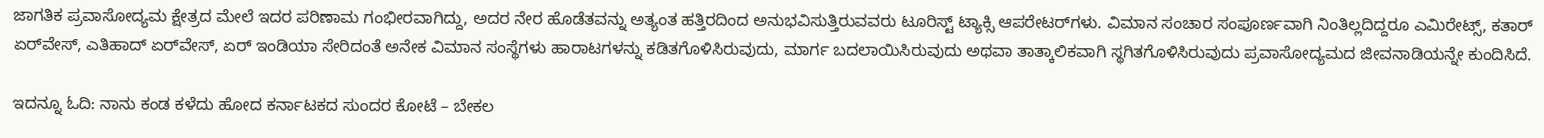ಜಾಗತಿಕ ಪ್ರವಾಸೋದ್ಯಮ ಕ್ಷೇತ್ರದ ಮೇಲೆ ಇದರ ಪರಿಣಾಮ ಗಂಭೀರವಾಗಿದ್ದು, ಅದರ ನೇರ ಹೊಡೆತವನ್ನು ಅತ್ಯಂತ ಹತ್ತಿರದಿಂದ ಅನುಭವಿಸುತ್ತಿರುವವರು ಟೂರಿಸ್ಟ್ ಟ್ಯಾಕ್ಸಿ ಆಪರೇಟರ್‌ಗಳು. ವಿಮಾನ ಸಂಚಾರ ಸಂಪೂರ್ಣವಾಗಿ ನಿಂತಿಲ್ಲದಿದ್ದರೂ ಎಮಿರೇಟ್ಸ್, ಕತಾರ್ ಏರ್‌ವೇಸ್, ಎತಿಹಾದ್ ಏರ್‌ವೇಸ್, ಏರ್ ಇಂಡಿಯಾ ಸೇರಿದಂತೆ ಅನೇಕ ವಿಮಾನ ಸಂಸ್ಥೆಗಳು ಹಾರಾಟಗಳನ್ನು ಕಡಿತಗೊಳಿಸಿರುವುದು, ಮಾರ್ಗ ಬದಲಾಯಿಸಿರುವುದು ಅಥವಾ ತಾತ್ಕಾಲಿಕವಾಗಿ ಸ್ಥಗಿತಗೊಳಿಸಿರುವುದು ಪ್ರವಾಸೋದ್ಯಮದ ಜೀವನಾಡಿಯನ್ನೇ ಕುಂದಿಸಿದೆ.

ಇದನ್ನೂ ಓದಿ: ನಾನು ಕಂಡ ಕಳೆದು ಹೋದ ಕರ್ನಾಟಕದ ಸುಂದರ ಕೋಟೆ – ಬೇಕಲ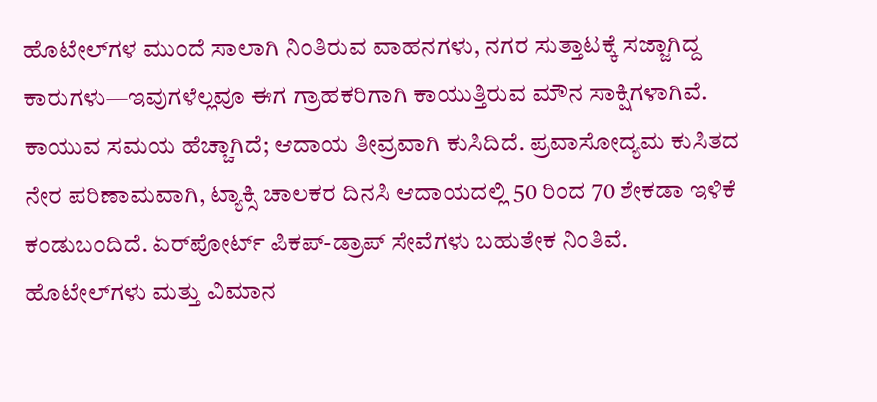ಹೊಟೇಲ್‌ಗಳ ಮುಂದೆ ಸಾಲಾಗಿ ನಿಂತಿರುವ ವಾಹನಗಳು, ನಗರ ಸುತ್ತಾಟಕ್ಕೆ ಸಜ್ಜಾಗಿದ್ದ ಕಾರುಗಳು—ಇವುಗಳೆಲ್ಲವೂ ಈಗ ಗ್ರಾಹಕರಿಗಾಗಿ ಕಾಯುತ್ತಿರುವ ಮೌನ ಸಾಕ್ಷಿಗಳಾಗಿವೆ. ಕಾಯುವ ಸಮಯ ಹೆಚ್ಚಾಗಿದೆ; ಆದಾಯ ತೀವ್ರವಾಗಿ ಕುಸಿದಿದೆ. ಪ್ರವಾಸೋದ್ಯಮ ಕುಸಿತದ ನೇರ ಪರಿಣಾಮವಾಗಿ, ಟ್ಯಾಕ್ಸಿ ಚಾಲಕರ ದಿನಸಿ ಆದಾಯದಲ್ಲಿ 50 ರಿಂದ 70 ಶೇಕಡಾ ಇಳಿಕೆ ಕಂಡುಬಂದಿದೆ. ಏರ್‌ಪೋರ್ಟ್ ಪಿಕಪ್-ಡ್ರಾಪ್ ಸೇವೆಗಳು ಬಹುತೇಕ ನಿಂತಿವೆ. ಹೊಟೇಲ್‌ಗಳು ಮತ್ತು ವಿಮಾನ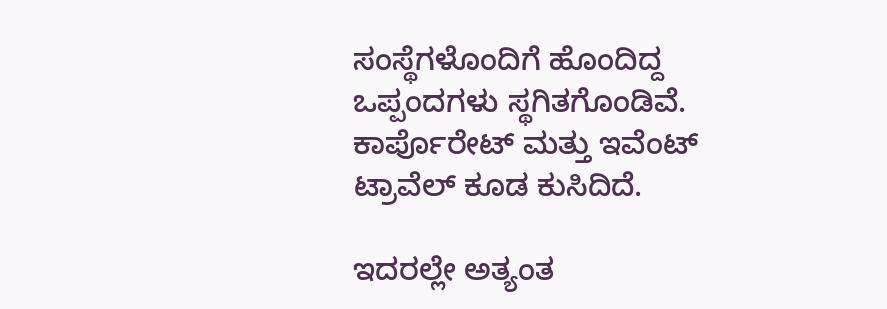ಸಂಸ್ಥೆಗಳೊಂದಿಗೆ ಹೊಂದಿದ್ದ ಒಪ್ಪಂದಗಳು ಸ್ಥಗಿತಗೊಂಡಿವೆ. ಕಾರ್ಪೊರೇಟ್ ಮತ್ತು ಇವೆಂಟ್ ಟ್ರಾವೆಲ್ ಕೂಡ ಕುಸಿದಿದೆ.

ಇದರಲ್ಲೇ ಅತ್ಯಂತ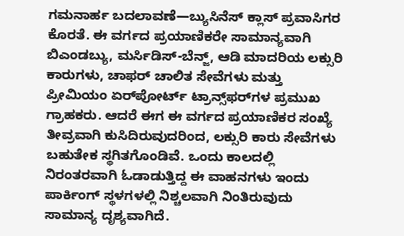ಗಮನಾರ್ಹ ಬದಲಾವಣೆ—ಬ್ಯುಸಿನೆಸ್‌ ಕ್ಲಾಸ್‌ ಪ್ರವಾಸಿಗರ ಕೊರತೆ. ಈ ವರ್ಗದ ಪ್ರಯಾಣಿಕರೇ ಸಾಮಾನ್ಯವಾಗಿ ಬಿಎಂಡಬ್ಯು, ಮರ್ಸಿಡಿಸ್-ಬೆನ್ಜ್, ಆಡಿ ಮಾದರಿಯ ಲಕ್ಸುರಿ ಕಾರುಗಳು, ಚಾಫರ್ ಚಾಲಿತ ಸೇವೆಗಳು ಮತ್ತು ಪ್ರೀಮಿಯಂ ಏರ್‌ಪೋರ್ಟ್ ಟ್ರಾನ್ಸ್‌ಫರ್‌ಗಳ ಪ್ರಮುಖ ಗ್ರಾಹಕರು. ಆದರೆ ಈಗ ಈ ವರ್ಗದ ಪ್ರಯಾಣಿಕರ ಸಂಖ್ಯೆ ತೀವ್ರವಾಗಿ ಕುಸಿದಿರುವುದರಿಂದ, ಲಕ್ಸುರಿ ಕಾರು ಸೇವೆಗಳು ಬಹುತೇಕ ಸ್ಥಗಿತಗೊಂಡಿವೆ. ಒಂದು ಕಾಲದಲ್ಲಿ ನಿರಂತರವಾಗಿ ಓಡಾಡುತ್ತಿದ್ದ ಈ ವಾಹನಗಳು ಇಂದು ಪಾರ್ಕಿಂಗ್ ಸ್ಥಳಗಳಲ್ಲಿ ನಿಶ್ಚಲವಾಗಿ ನಿಂತಿರುವುದು ಸಾಮಾನ್ಯ ದೃಶ್ಯವಾಗಿದೆ.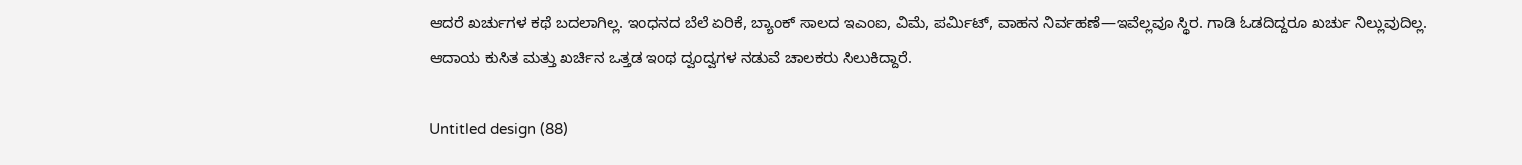ಆದರೆ ಖರ್ಚುಗಳ ಕಥೆ ಬದಲಾಗಿಲ್ಲ. ಇಂಧನದ ಬೆಲೆ ಏರಿಕೆ, ಬ್ಯಾಂಕ್ ಸಾಲದ ಇಎಂಐ, ವಿಮೆ, ಪರ್ಮಿಟ್, ವಾಹನ ನಿರ್ವಹಣೆ—ಇವೆಲ್ಲವೂ ಸ್ಥಿರ. ಗಾಡಿ ಓಡದಿದ್ದರೂ ಖರ್ಚು ನಿಲ್ಲುವುದಿಲ್ಲ. ಆದಾಯ ಕುಸಿತ ಮತ್ತು ಖರ್ಚಿನ ಒತ್ತಡ ಇಂಥ ದ್ವಂದ್ವಗಳ ನಡುವೆ ಚಾಲಕರು ಸಿಲುಕಿದ್ದಾರೆ.

Untitled design (88)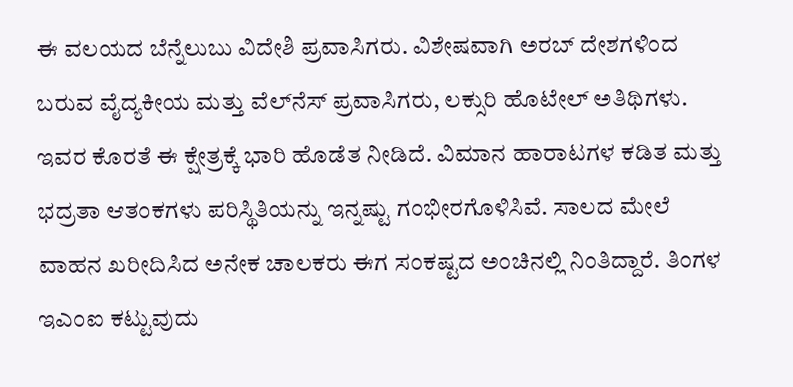ಈ ವಲಯದ ಬೆನ್ನೆಲುಬು ವಿದೇಶಿ ಪ್ರವಾಸಿಗರು. ವಿಶೇಷವಾಗಿ ಅರಬ್ ದೇಶಗಳಿಂದ ಬರುವ ವೈದ್ಯಕೀಯ ಮತ್ತು ವೆಲ್‌ನೆಸ್ ಪ್ರವಾಸಿಗರು, ಲಕ್ಸುರಿ ಹೊಟೇಲ್ ಅತಿಥಿಗಳು. ಇವರ ಕೊರತೆ ಈ ಕ್ಷೇತ್ರಕ್ಕೆ ಭಾರಿ ಹೊಡೆತ ನೀಡಿದೆ. ವಿಮಾನ ಹಾರಾಟಗಳ ಕಡಿತ ಮತ್ತು ಭದ್ರತಾ ಆತಂಕಗಳು ಪರಿಸ್ಥಿತಿಯನ್ನು ಇನ್ನಷ್ಟು ಗಂಭೀರಗೊಳಿಸಿವೆ. ಸಾಲದ ಮೇಲೆ ವಾಹನ ಖರೀದಿಸಿದ ಅನೇಕ ಚಾಲಕರು ಈಗ ಸಂಕಷ್ಟದ ಅಂಚಿನಲ್ಲಿ ನಿಂತಿದ್ದಾರೆ. ತಿಂಗಳ ಇಎಂಐ ಕಟ್ಟುವುದು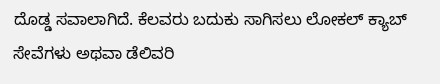ದೊಡ್ಡ ಸವಾಲಾಗಿದೆ. ಕೆಲವರು ಬದುಕು ಸಾಗಿಸಲು ಲೋಕಲ್ ಕ್ಯಾಬ್ ಸೇವೆಗಳು ಅಥವಾ ಡೆಲಿವರಿ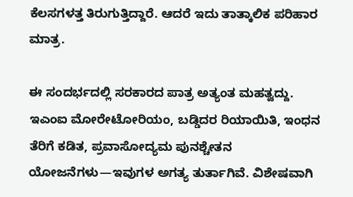ಕೆಲಸಗಳತ್ತ ತಿರುಗುತ್ತಿದ್ದಾರೆ. ಆದರೆ ಇದು ತಾತ್ಕಾಲಿಕ ಪರಿಹಾರ ಮಾತ್ರ.

ಈ ಸಂದರ್ಭದಲ್ಲಿ ಸರಕಾರದ ಪಾತ್ರ ಅತ್ಯಂತ ಮಹತ್ವದ್ದು. ಇಎಂಐ ಮೋರೇಟೋರಿಯಂ, ಬಡ್ಡಿದರ ರಿಯಾಯಿತಿ, ಇಂಧನ ತೆರಿಗೆ ಕಡಿತ, ಪ್ರವಾಸೋದ್ಯಮ ಪುನಶ್ಚೇತನ ಯೋಜನೆಗಳು—ಇವುಗಳ ಅಗತ್ಯ ತುರ್ತಾಗಿವೆ. ವಿಶೇಷವಾಗಿ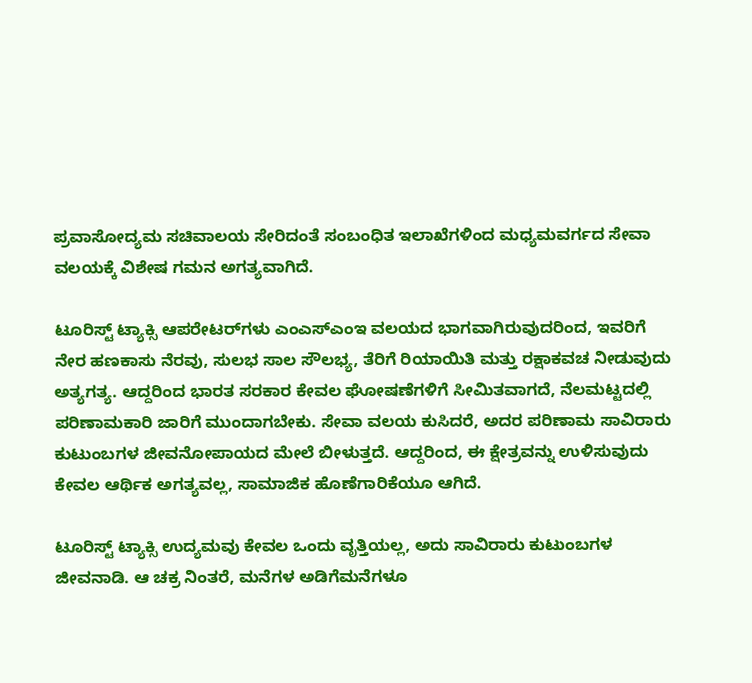ಪ್ರವಾಸೋದ್ಯಮ ಸಚಿವಾಲಯ ಸೇರಿದಂತೆ ಸಂಬಂಧಿತ ಇಲಾಖೆಗಳಿಂದ ಮಧ್ಯಮವರ್ಗದ ಸೇವಾ ವಲಯಕ್ಕೆ ವಿಶೇಷ ಗಮನ ಅಗತ್ಯವಾಗಿದೆ.

ಟೂರಿಸ್ಟ್ ಟ್ಯಾಕ್ಸಿ ಆಪರೇಟರ್‌ಗಳು ಎಂಎಸ್‌ಎಂಇ ವಲಯದ ಭಾಗವಾಗಿರುವುದರಿಂದ, ಇವರಿಗೆ ನೇರ ಹಣಕಾಸು ನೆರವು, ಸುಲಭ ಸಾಲ ಸೌಲಭ್ಯ, ತೆರಿಗೆ ರಿಯಾಯಿತಿ ಮತ್ತು ರಕ್ಷಾಕವಚ ನೀಡುವುದು ಅತ್ಯಗತ್ಯ. ಆದ್ದರಿಂದ ಭಾರತ ಸರಕಾರ ಕೇವಲ ಘೋಷಣೆಗಳಿಗೆ ಸೀಮಿತವಾಗದೆ, ನೆಲಮಟ್ಟದಲ್ಲಿ ಪರಿಣಾಮಕಾರಿ ಜಾರಿಗೆ ಮುಂದಾಗಬೇಕು. ಸೇವಾ ವಲಯ ಕುಸಿದರೆ, ಅದರ ಪರಿಣಾಮ ಸಾವಿರಾರು ಕುಟುಂಬಗಳ ಜೀವನೋಪಾಯದ ಮೇಲೆ ಬೀಳುತ್ತದೆ. ಆದ್ದರಿಂದ, ಈ ಕ್ಷೇತ್ರವನ್ನು ಉಳಿಸುವುದು ಕೇವಲ ಆರ್ಥಿಕ ಅಗತ್ಯವಲ್ಲ, ಸಾಮಾಜಿಕ ಹೊಣೆಗಾರಿಕೆಯೂ ಆಗಿದೆ.

ಟೂರಿಸ್ಟ್ ಟ್ಯಾಕ್ಸಿ ಉದ್ಯಮವು ಕೇವಲ ಒಂದು ವೃತ್ತಿಯಲ್ಲ, ಅದು ಸಾವಿರಾರು ಕುಟುಂಬಗಳ ಜೀವನಾಡಿ. ಆ ಚಕ್ರ ನಿಂತರೆ, ಮನೆಗಳ ಅಡಿಗೆಮನೆಗಳೂ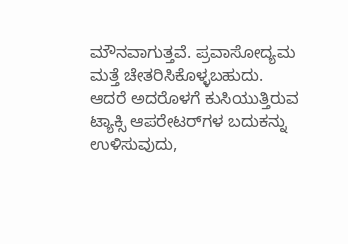ಮೌನವಾಗುತ್ತವೆ. ಪ್ರವಾಸೋದ್ಯಮ ಮತ್ತೆ ಚೇತರಿಸಿಕೊಳ್ಳಬಹುದು. ಆದರೆ ಅದರೊಳಗೆ ಕುಸಿಯುತ್ತಿರುವ ಟ್ಯಾಕ್ಸಿ ಆಪರೇಟರ್‌ಗಳ ಬದುಕನ್ನು ಉಳಿಸುವುದು,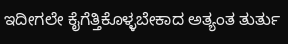ಇದೀಗಲೇ ಕೈಗೆತ್ತಿಕೊಳ್ಳಬೇಕಾದ ಅತ್ಯಂತ ತುರ್ತು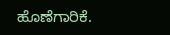ಹೊಣೆಗಾರಿಕೆ.